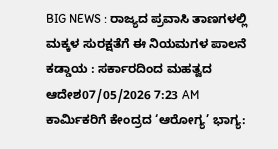BIG NEWS : ರಾಜ್ಯದ ಪ್ರವಾಸಿ ತಾಣಗಳಲ್ಲಿ ಮಕ್ಕಳ ಸುರಕ್ಷತೆಗೆ ಈ ನಿಯಮಗಳ ಪಾಲನೆ ಕಡ್ಡಾಯ : ಸರ್ಕಾರದಿಂದ ಮಹತ್ವದ ಆದೇಶ07/05/2026 7:23 AM
ಕಾರ್ಮಿಕರಿಗೆ ಕೇಂದ್ರದ ‘ಆರೋಗ್ಯ’ ಭಾಗ್ಯ: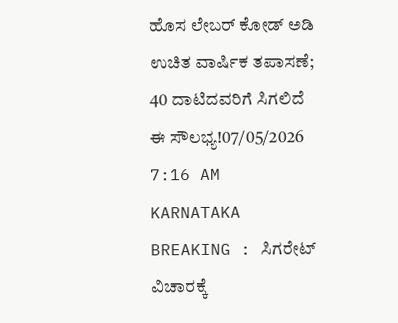ಹೊಸ ಲೇಬರ್ ಕೋಡ್ ಅಡಿ ಉಚಿತ ವಾರ್ಷಿಕ ತಪಾಸಣೆ; 40 ದಾಟಿದವರಿಗೆ ಸಿಗಲಿದೆ ಈ ಸೌಲಭ್ಯ!07/05/2026 7:16 AM
KARNATAKA BREAKING : ಸಿಗರೇಟ್ ವಿಚಾರಕ್ಕೆ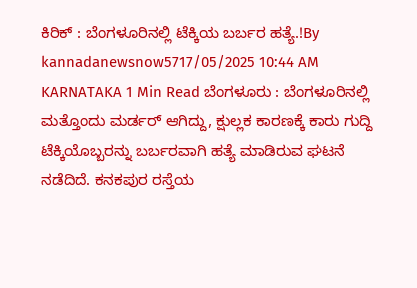ಕಿರಿಕ್ : ಬೆಂಗಳೂರಿನಲ್ಲಿ ಟೆಕ್ಕಿಯ ಬರ್ಬರ ಹತ್ಯೆ.!By kannadanewsnow5717/05/2025 10:44 AM KARNATAKA 1 Min Read ಬೆಂಗಳೂರು : ಬೆಂಗಳೂರಿನಲ್ಲಿ ಮತ್ತೊಂದು ಮರ್ಡರ್ ಆಗಿದ್ದು, ಕ್ಷುಲ್ಲಕ ಕಾರಣಕ್ಕೆ ಕಾರು ಗುದ್ದಿ ಟೆಕ್ಕಿಯೊಬ್ಬರನ್ನು ಬರ್ಬರವಾಗಿ ಹತ್ಯೆ ಮಾಡಿರುವ ಘಟನೆ ನಡೆದಿದೆ. ಕನಕಪುರ ರಸ್ತೆಯ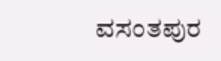ವಸಂತಪುರ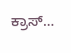ಕ್ರಾಸ್…